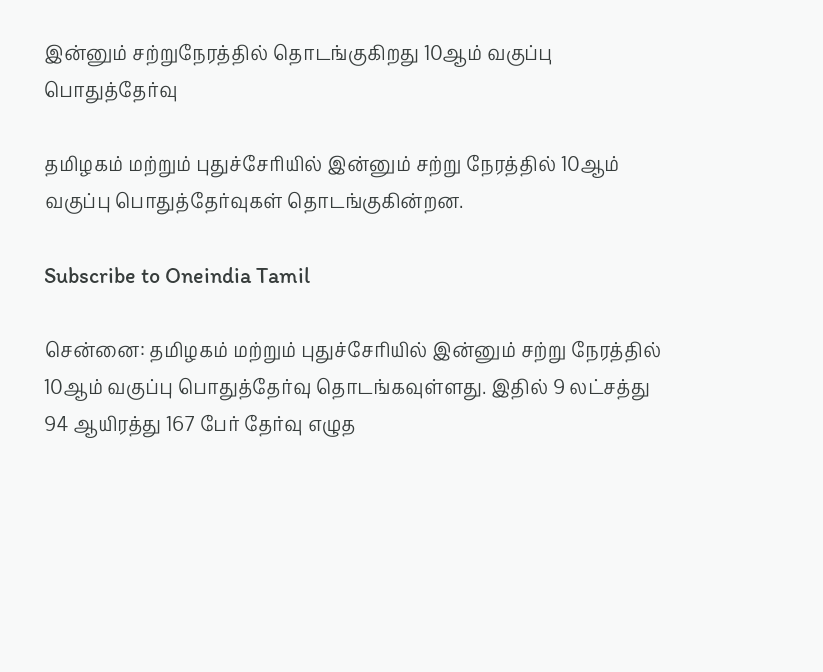இன்னும் சற்றுநேரத்தில் தொடங்குகிறது 10ஆம் வகுப்பு பொதுத்தேர்வு

தமிழகம் மற்றும் புதுச்சேரியில் இன்னும் சற்று நேரத்தில் 10ஆம் வகுப்பு பொதுத்தேர்வுகள் தொடங்குகின்றன.

Subscribe to Oneindia Tamil

சென்னை: தமிழகம் மற்றும் புதுச்சேரியில் இன்னும் சற்று நேரத்தில் 10ஆம் வகுப்பு பொதுத்தேர்வு தொடங்கவுள்ளது. இதில் 9 லட்சத்து 94 ஆயிரத்து 167 பேர் தேர்வு எழுத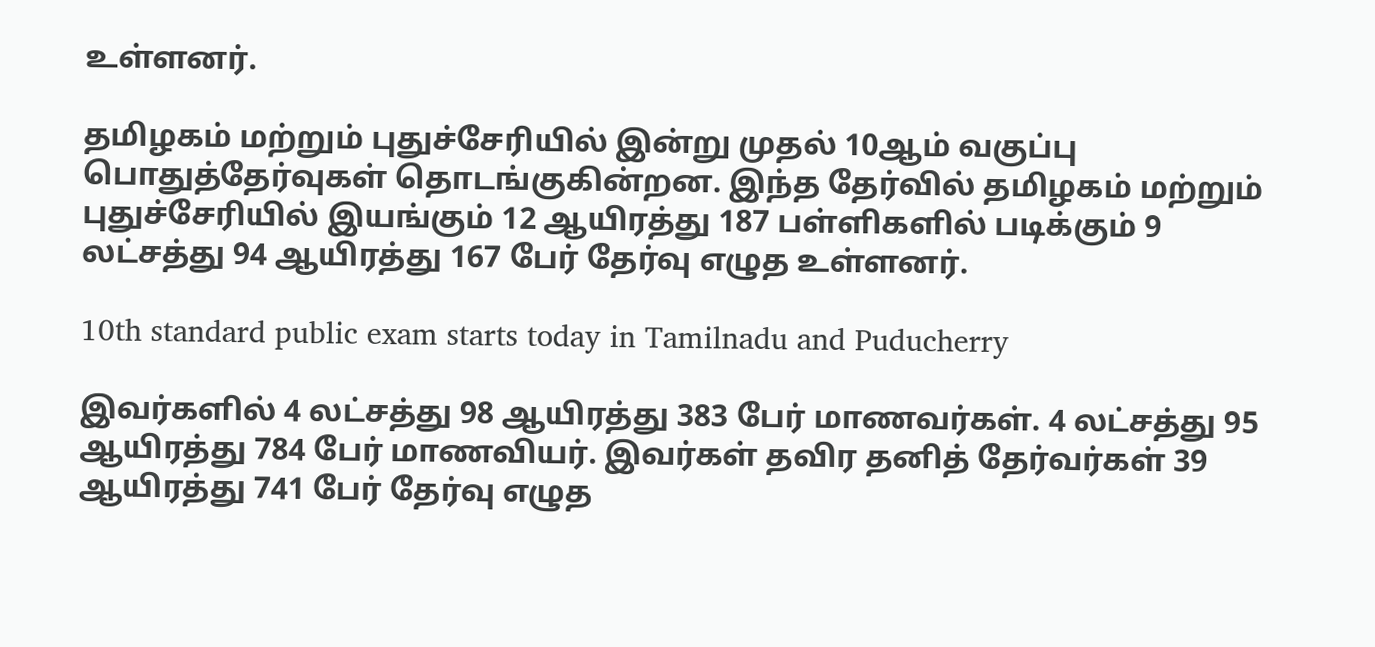உள்ளனர்.

தமிழகம் மற்றும் புதுச்சேரியில் இன்று முதல் 10ஆம் வகுப்பு பொதுத்தேர்வுகள் தொடங்குகின்றன. இந்த தேர்வில் தமிழகம் மற்றும் புதுச்சேரியில் இயங்கும் 12 ஆயிரத்து 187 பள்ளிகளில் படிக்கும் 9 லட்சத்து 94 ஆயிரத்து 167 பேர் தேர்வு எழுத உள்ளனர்.

10th standard public exam starts today in Tamilnadu and Puducherry

இவர்களில் 4 லட்சத்து 98 ஆயிரத்து 383 பேர் மாணவர்கள். 4 லட்சத்து 95 ஆயிரத்து 784 பேர் மாணவியர். இவர்கள் தவிர தனித் தேர்வர்கள் 39 ஆயிரத்து 741 பேர் தேர்வு எழுத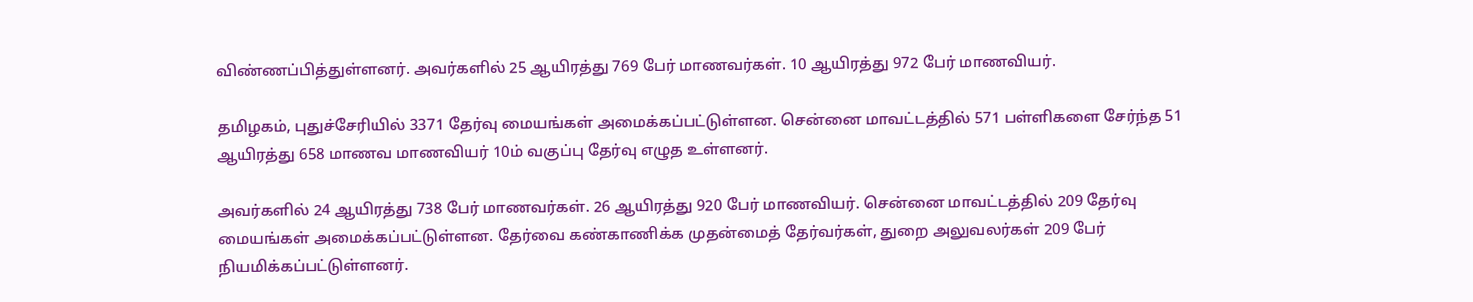விண்ணப்பித்துள்ளனர். அவர்களில் 25 ஆயிரத்து 769 பேர் மாணவர்கள். 10 ஆயிரத்து 972 பேர் மாணவியர்.

தமிழகம், புதுச்சேரியில் 3371 தேர்வு மையங்கள் அமைக்கப்பட்டுள்ளன. சென்னை மாவட்டத்தில் 571 பள்ளிகளை சேர்ந்த 51 ஆயிரத்து 658 மாணவ மாணவியர் 10ம் வகுப்பு தேர்வு எழுத உள்ளனர்.

அவர்களில் 24 ஆயிரத்து 738 பேர் மாணவர்கள். 26 ஆயிரத்து 920 பேர் மாணவியர். சென்னை மாவட்டத்தில் 209 தேர்வு மையங்கள் அமைக்கப்பட்டுள்ளன. தேர்வை கண்காணிக்க முதன்மைத் தேர்வர்கள், துறை அலுவலர்கள் 209 பேர் நியமிக்கப்பட்டுள்ளனர்.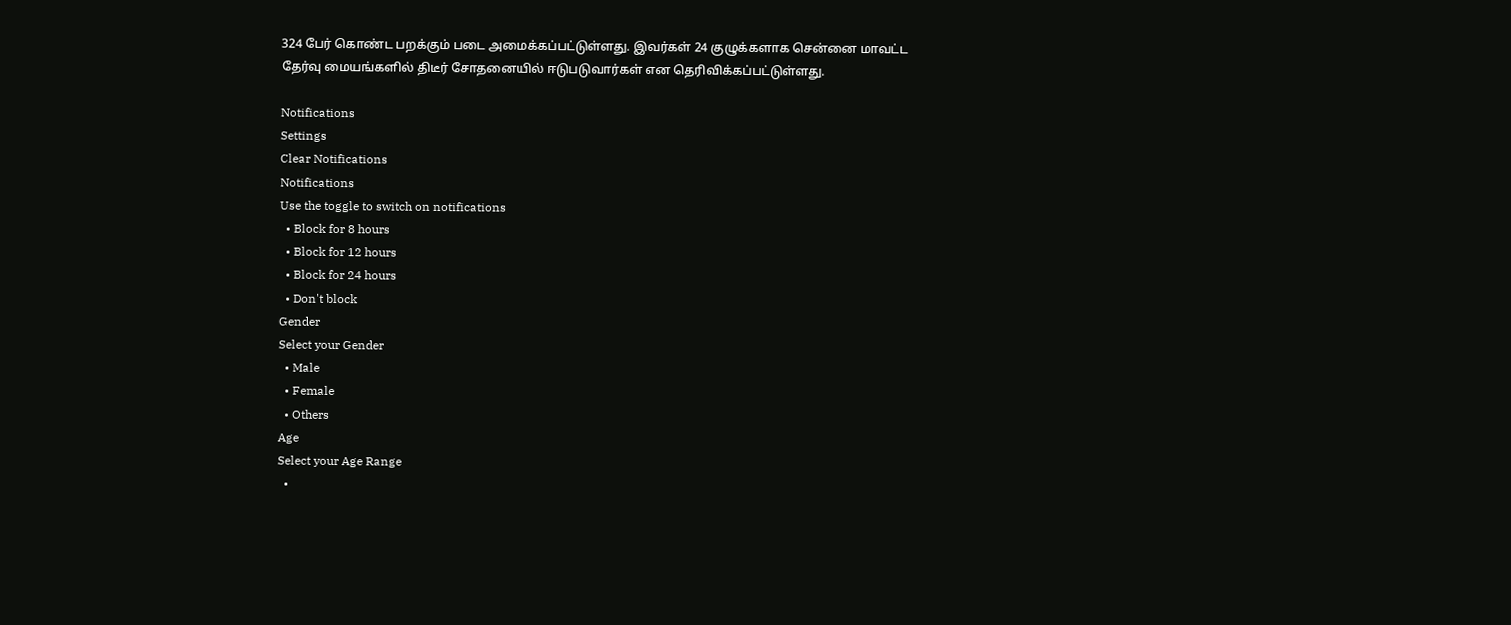324 பேர் கொண்ட பறக்கும் படை அமைக்கப்பட்டுள்ளது. இவர்கள் 24 குழுக்களாக சென்னை மாவட்ட தேர்வு மையங்களில் திடீர் சோதனையில் ஈடுபடுவார்கள் என தெரிவிக்கப்பட்டுள்ளது.

Notifications
Settings
Clear Notifications
Notifications
Use the toggle to switch on notifications
  • Block for 8 hours
  • Block for 12 hours
  • Block for 24 hours
  • Don't block
Gender
Select your Gender
  • Male
  • Female
  • Others
Age
Select your Age Range
  •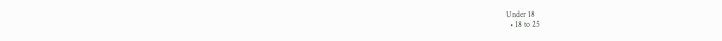Under 18
  • 18 to 25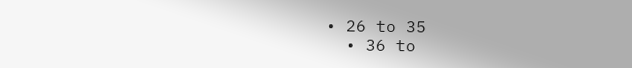• 26 to 35
  • 36 to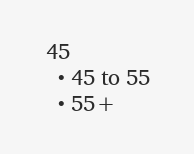45
  • 45 to 55
  • 55+